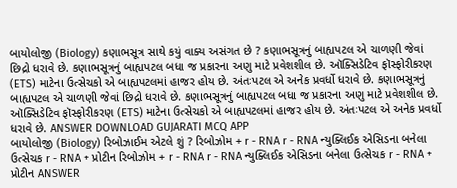બાયોલોજી (Biology) કણાભસૂત્ર સાથે કયું વાક્ય અસંગત છે ? કણાભસૂત્રનું બાહ્યપટલ એ ચાળણી જેવાં છિદ્રો ધરાવે છે. કણાભસૂત્રનું બાહ્યપટલ બધા જ પ્રકારના અણુ માટે પ્રવેશશીલ છે. ઑક્સિડેટિવ ફૉસ્ફોરીકરણ (ETS) માટેના ઉત્સેચકો એ બાહ્યપટલમાં હાજર હોય છે. અંતઃપટલ એ અનેક પ્રવર્ધો ધરાવે છે. કણાભસૂત્રનું બાહ્યપટલ એ ચાળણી જેવાં છિદ્રો ધરાવે છે. કણાભસૂત્રનું બાહ્યપટલ બધા જ પ્રકારના અણુ માટે પ્રવેશશીલ છે. ઑક્સિડેટિવ ફૉસ્ફોરીકરણ (ETS) માટેના ઉત્સેચકો એ બાહ્યપટલમાં હાજર હોય છે. અંતઃપટલ એ અનેક પ્રવર્ધો ધરાવે છે. ANSWER DOWNLOAD GUJARATI MCQ APP
બાયોલોજી (Biology) રિબોઝાઈમ એટલે શું ? રિબોઝોમ + r - RNA r - RNA ન્યુક્લિઈક એસિડના બનેલા ઉત્સેચક r - RNA + પ્રોટીન રિબોઝોમ + r - RNA r - RNA ન્યુક્લિઈક એસિડના બનેલા ઉત્સેચક r - RNA + પ્રોટીન ANSWER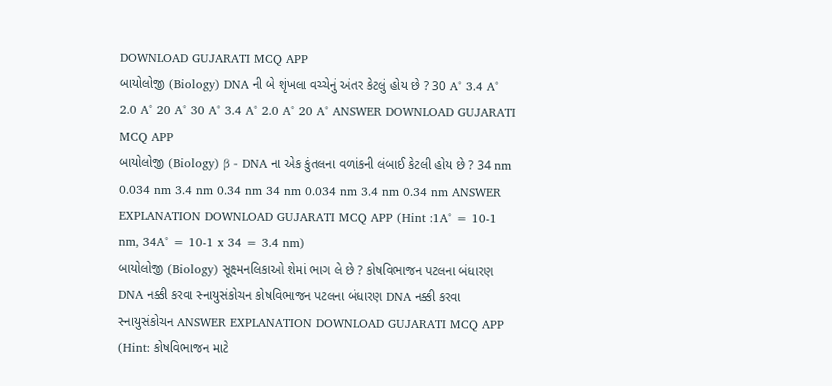DOWNLOAD GUJARATI MCQ APP
બાયોલોજી (Biology) DNA ની બે શૃંખલા વચ્ચેનું અંતર કેટલું હોય છે ? 30 A° 3.4 A° 2.0 A° 20 A° 30 A° 3.4 A° 2.0 A° 20 A° ANSWER DOWNLOAD GUJARATI MCQ APP
બાયોલોજી (Biology) β - DNA ના એક કુંતલના વળાંકની લંબાઈ કેટલી હોય છે ? 34 nm 0.034 nm 3.4 nm 0.34 nm 34 nm 0.034 nm 3.4 nm 0.34 nm ANSWER EXPLANATION DOWNLOAD GUJARATI MCQ APP (Hint :1A° = 10-1 nm, 34A° = 10-1 x 34 = 3.4 nm)
બાયોલોજી (Biology) સૂક્ષ્મનલિકાઓ શેમાં ભાગ લે છે ? કોષવિભાજન પટલના બંધારણ DNA નક્કી કરવા સ્નાયુસંકોચન કોષવિભાજન પટલના બંધારણ DNA નક્કી કરવા સ્નાયુસંકોચન ANSWER EXPLANATION DOWNLOAD GUJARATI MCQ APP (Hint: કોષવિભાજન માટે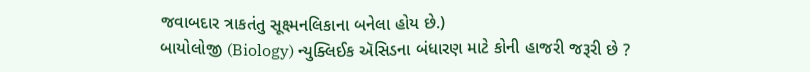જવાબદાર ત્રાકતંતુ સૂક્ષ્મનલિકાના બનેલા હોય છે.)
બાયોલોજી (Biology) ન્યુક્લિઈક ઍસિડના બંધારણ માટે કોની હાજરી જરૂરી છે ?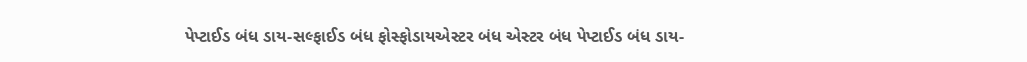પેપ્ટાઈડ બંધ ડાય-સલ્ફાઈડ બંધ ફોસ્ફોડાયએસ્ટર બંધ એસ્ટર બંધ પેપ્ટાઈડ બંધ ડાય-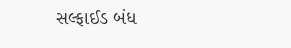સલ્ફાઈડ બંધ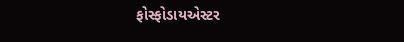ફોસ્ફોડાયએસ્ટર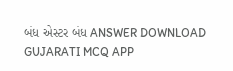બંધ એસ્ટર બંધ ANSWER DOWNLOAD GUJARATI MCQ APP